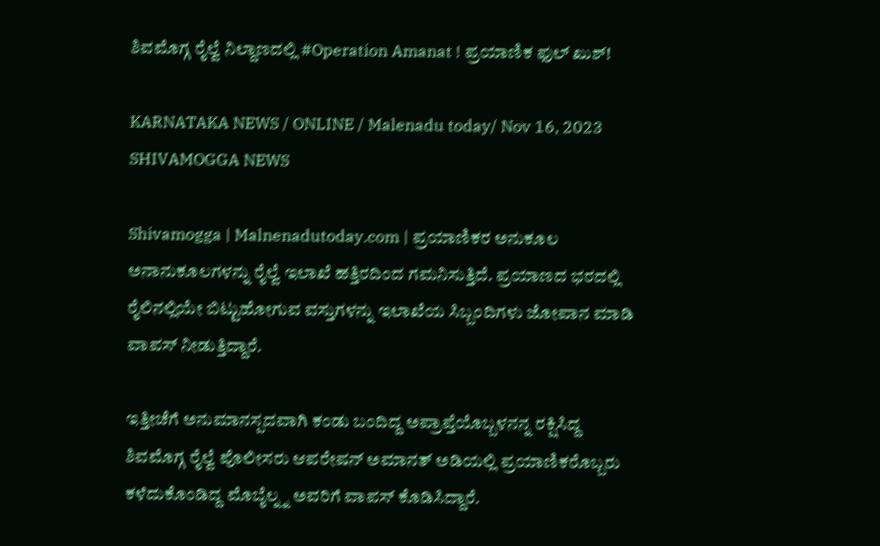ಶಿವಮೊಗ್ಗ ರೈಲ್ವೆ ನಿಲ್ದಾಣದಲ್ಲಿ #Operation Amanat ! ಪ್ರಯಾಣಿಕ ಫುಲ್ ಖುಶ್!

KARNATAKA NEWS / ONLINE / Malenadu today/ Nov 16, 2023 SHIVAMOGGA NEWS

Shivamogga | Malnenadutoday.com | ಪ್ರಯಾಣಿಕರ ಅನುಕೂಲ ಅನಾನುಕೂಲಗಳನ್ನು ರೈಲ್ವೆ ಇಲಾಖೆ ಹತ್ತಿರದಿಂದ ಗಮನಿಸುತ್ತಿದೆ. ಪ್ರಯಾಣದ ಭರದಲ್ಲಿ ರೈಲಿನಲ್ಲಿಯೇ ಬಿಟ್ಟುಹೋಗುವ ವಸ್ತುಗಳನ್ನು ಇಲಾಖೆಯ ಸಿಬ್ಬಂದಿಗಳು ಜೋಪಾನ ಮಾಡಿ ವಾಪಸ್ ನೀಡುತ್ತಿದ್ದಾರೆ.

ಇತ್ತೀಚೆಗೆ ಅನುಮಾನಸ್ಪದವಾಗಿ ಕಂಡು ಬಂದಿದ್ದ ಅಪ್ರಾಪ್ತೆಯೊಬ್ಬಳನನ್ನ ರಕ್ಷಿಸಿದ್ದ ಶಿವಮೊಗ್ಗ ರೈಲ್ವೆ ಪೊಲೀಸರು ಆಪರೇಷನ್ ಅಮಾನತ್ ಅಡಿಯಲ್ಲಿ ಪ್ರಯಾಣಿಕರೊಬ್ಬರು ಕಳೆದುಕೊಂಡಿದ್ದ ಮೊಬೈಲ್ನ್ನ ಅವರಿಗೆ ವಾಪಸ್ ಕೊಡಿಸಿದ್ದಾರೆ.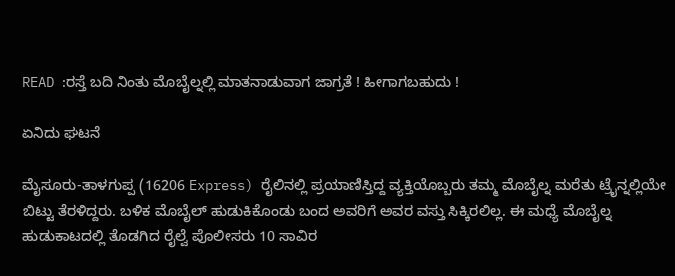READ :ರಸ್ತೆ ಬದಿ ನಿಂತು ಮೊಬೈಲ್ನಲ್ಲಿ ಮಾತನಾಡುವಾಗ ಜಾಗ್ರತೆ ! ಹೀಗಾಗಬಹುದು !

ಏನಿದು ಘಟನೆ

ಮೈಸೂರು-ತಾಳಗುಪ್ಪ (16206 Express) ರೈಲಿನಲ್ಲಿ ಪ್ರಯಾಣಿಸ್ತಿದ್ದ ವ್ಯಕ್ತಿಯೊಬ್ಬರು ತಮ್ಮ ಮೊಬೈಲ್ನ ಮರೆತು ಟ್ರೈನ್ನಲ್ಲಿಯೇ ಬಿಟ್ಟು ತೆರಳಿದ್ದರು. ಬಳಿಕ ಮೊಬೈಲ್ ಹುಡುಕಿಕೊಂಡು ಬಂದ ಅವರಿಗೆ ಅವರ ವಸ್ತು ಸಿಕ್ಕಿರಲಿಲ್ಲ. ಈ ಮಧ್ಯೆ ಮೊಬೈಲ್ನ ಹುಡುಕಾಟದಲ್ಲಿ ತೊಡಗಿದ ರೈಲ್ವೆ ಪೊಲೀಸರು 10 ಸಾವಿರ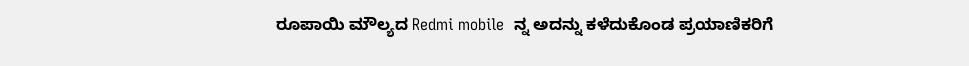ರೂಪಾಯಿ ಮೌಲ್ಯದ Redmi mobile  ನ್ನ ಅದನ್ನು ಕಳೆದುಕೊಂಡ ಪ್ರಯಾಣಿಕರಿಗೆ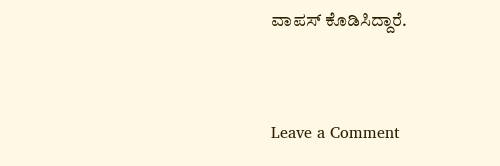ವಾಪಸ್ ಕೊಡಿಸಿದ್ದಾರೆ.


Leave a Comment